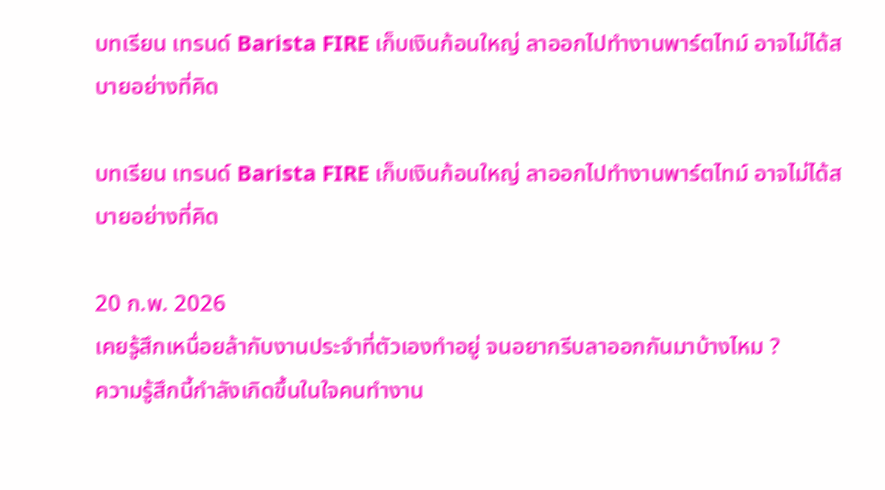บทเรียน เทรนด์ Barista FIRE เก็บเงินก้อนใหญ่ ลาออกไปทำงานพาร์ตไทม์ อาจไม่ได้สบายอย่างที่คิด

บทเรียน เทรนด์ Barista FIRE เก็บเงินก้อนใหญ่ ลาออกไปทำงานพาร์ตไทม์ อาจไม่ได้สบายอย่างที่คิด

20 ก.พ. 2026
เคยรู้สึกเหนื่อยล้ากับงานประจำที่ตัวเองทำอยู่ จนอยากรีบลาออกกันมาบ้างไหม ?
ความรู้สึกนี้กำลังเกิดขึ้นในใจคนทำงาน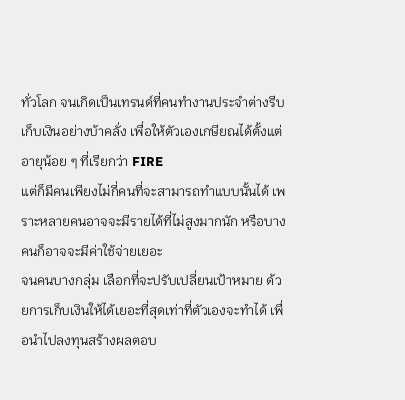ทั่วโลก จนเกิดเป็นเทรนด์ที่คนทำงานประจำต่างรีบเก็บเงินอย่างบ้าคลั่ง เพื่อให้ตัวเองเกษียณได้ตั้งแต่อายุน้อย ๆ ที่เรียกว่า FIRE
แต่ก็มีคนเพียงไม่กี่คนที่จะสามารถทำแบบนั้นได้ เพราะหลายคนอาจจะมีรายได้ที่ไม่สูงมากนัก หรือบางคนก็อาจจะมีค่าใช้จ่ายเยอะ
จนคนบางกลุ่ม เลือกที่จะปรับเปลี่ยนเป้าหมาย ด้วยการเก็บเงินให้ได้เยอะที่สุดเท่าที่ตัวเองจะทำได้ เพื่อนำไปลงทุนสร้างผลตอบ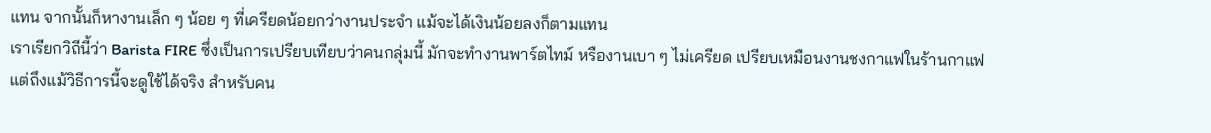แทน จากนั้นก็หางานเล็ก ๆ น้อย ๆ ที่เครียดน้อยกว่างานประจำ แม้จะได้เงินน้อยลงก็ตามแทน
เราเรียกวิถีนี้ว่า Barista FIRE ซึ่งเป็นการเปรียบเทียบว่าคนกลุ่มนี้ มักจะทำงานพาร์ตไทม์ หรืองานเบา ๆ ไม่เครียด เปรียบเหมือนงานชงกาแฟในร้านกาแฟ
แต่ถึงแม้วิธีการนี้จะดูใช้ได้จริง สำหรับคน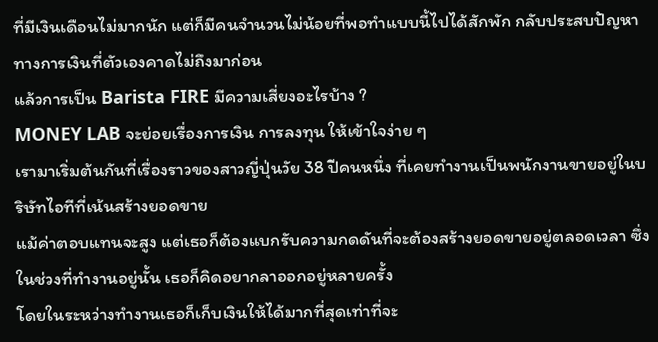ที่มีเงินเดือนไม่มากนัก แต่ก็มีคนจำนวนไม่น้อยที่พอทำแบบนี้ไปได้สักพัก กลับประสบปัญหาทางการเงินที่ตัวเองคาดไม่ถึงมาก่อน
แล้วการเป็น Barista FIRE มีความเสี่ยงอะไรบ้าง ?
MONEY LAB จะย่อยเรื่องการเงิน การลงทุน ให้เข้าใจง่าย ๆ
เรามาเริ่มต้นกันที่เรื่องราวของสาวญี่ปุ่นวัย 38 ปีคนหนึ่ง ที่เคยทำงานเป็นพนักงานขายอยู่ในบริษัทไอทีที่เน้นสร้างยอดขาย
แม้ค่าตอบแทนจะสูง แต่เธอก็ต้องแบกรับความกดดันที่จะต้องสร้างยอดขายอยู่ตลอดเวลา ซึ่งในช่วงที่ทำงานอยู่นั้น เธอก็คิดอยากลาออกอยู่หลายครั้ง
โดยในระหว่างทำงานเธอก็เก็บเงินให้ได้มากที่สุดเท่าที่จะ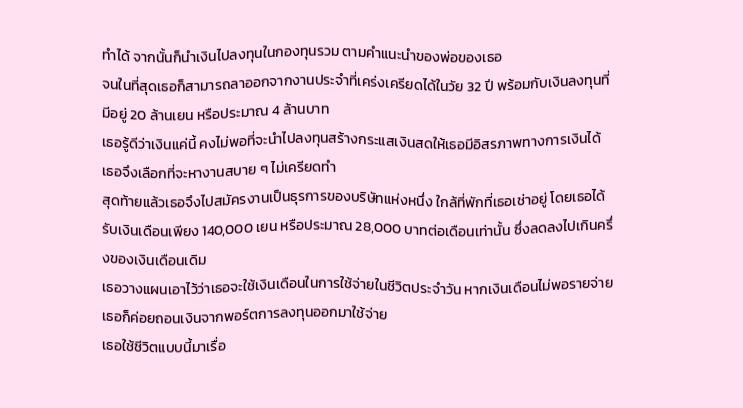ทำได้ จากนั้นก็นำเงินไปลงทุนในกองทุนรวม ตามคำแนะนำของพ่อของเธอ
จนในที่สุดเธอก็สามารถลาออกจากงานประจำที่เคร่งเครียดได้ในวัย 32 ปี พร้อมกับเงินลงทุนที่มีอยู่ 20 ล้านเยน หรือประมาณ 4 ล้านบาท
เธอรู้ดีว่าเงินแค่นี้ คงไม่พอที่จะนำไปลงทุนสร้างกระแสเงินสดให้เธอมีอิสรภาพทางการเงินได้ เธอจึงเลือกที่จะหางานสบาย ๆ ไม่เครียดทำ
สุดท้ายแล้วเธอจึงไปสมัครงานเป็นธุรการของบริษัทแห่งหนึ่ง ใกล้ที่พักที่เธอเช่าอยู่ โดยเธอได้รับเงินเดือนเพียง 140,000 เยน หรือประมาณ 28,000 บาทต่อเดือนเท่านั้น ซึ่งลดลงไปเกินครึ่งของเงินเดือนเดิม
เธอวางแผนเอาไว้ว่าเธอจะใช้เงินเดือนในการใช้จ่ายในชีวิตประจำวัน หากเงินเดือนไม่พอรายจ่าย เธอก็ค่อยถอนเงินจากพอร์ตการลงทุนออกมาใช้จ่าย
เธอใช้ชีวิตแบบนี้มาเรื่อ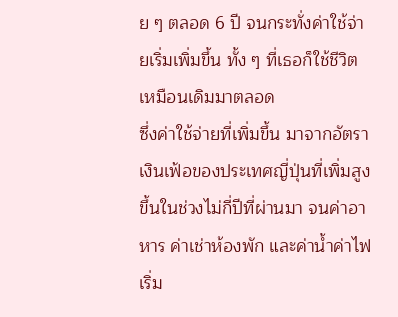ย ๆ ตลอด 6 ปี จนกระทั่งค่าใช้จ่ายเริ่มเพิ่มขึ้น ทั้ง ๆ ที่เธอก็ใช้ชีวิตเหมือนเดิมมาตลอด
ซึ่งค่าใช้จ่ายที่เพิ่มขึ้น มาจากอัตราเงินเฟ้อของประเทศญี่ปุ่นที่เพิ่มสูงขึ้นในช่วงไม่กี่ปีที่ผ่านมา จนค่าอาหาร ค่าเช่าห้องพัก และค่าน้ำค่าไฟ เริ่ม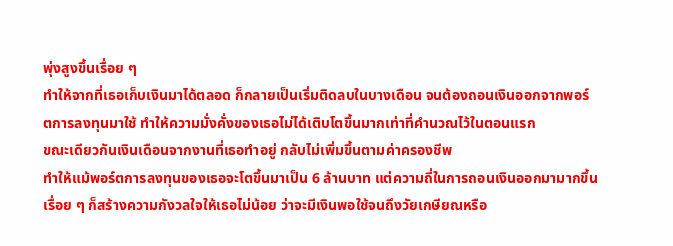พุ่งสูงขึ้นเรื่อย ๆ
ทำให้จากที่เธอเก็บเงินมาได้ตลอด ก็กลายเป็นเริ่มติดลบในบางเดือน จนต้องถอนเงินออกจากพอร์ตการลงทุนมาใช้ ทำให้ความมั่งคั่งของเธอไม่ได้เติบโตขึ้นมากเท่าที่คำนวณไว้ในตอนแรก
ขณะเดียวกันเงินเดือนจากงานที่เธอทำอยู่ กลับไม่เพิ่มขึ้นตามค่าครองชีพ
ทำให้แม้พอร์ตการลงทุนของเธอจะโตขึ้นมาเป็น 6 ล้านบาท แต่ความถี่ในการถอนเงินออกมามากขึ้นเรื่อย ๆ ก็สร้างความกังวลใจให้เธอไม่น้อย ว่าจะมีเงินพอใช้จนถึงวัยเกษียณหรือ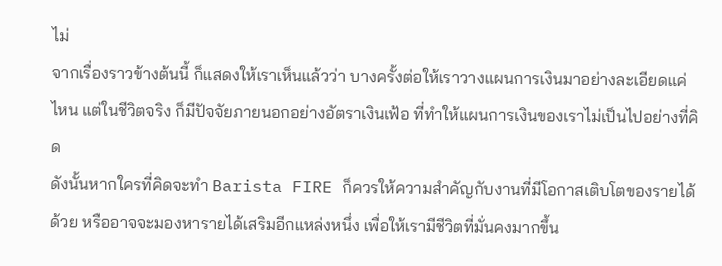ไม่
จากเรื่องราวข้างต้นนี้ ก็แสดงให้เราเห็นแล้วว่า บางครั้งต่อให้เราวางแผนการเงินมาอย่างละเอียดแค่ไหน แต่ในชีวิตจริง ก็มีปัจจัยภายนอกอย่างอัตราเงินเฟ้อ ที่ทำให้แผนการเงินของเราไม่เป็นไปอย่างที่คิด
ดังนั้นหากใครที่คิดจะทำ Barista FIRE ก็ควรให้ความสำคัญกับงานที่มีโอกาสเติบโตของรายได้ด้วย หรืออาจจะมองหารายได้เสริมอีกแหล่งหนึ่ง เพื่อให้เรามีชีวิตที่มั่นคงมากขึ้น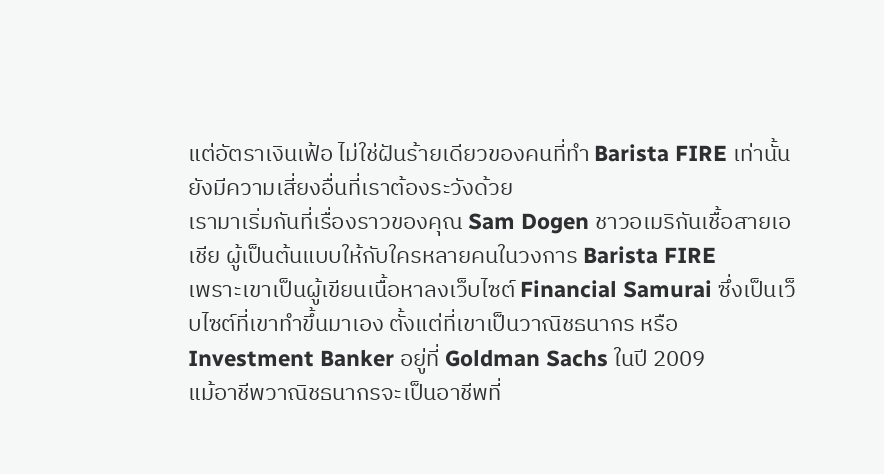แต่อัตราเงินเฟ้อ ไม่ใช่ฝันร้ายเดียวของคนที่ทำ Barista FIRE เท่านั้น ยังมีความเสี่ยงอื่นที่เราต้องระวังด้วย
เรามาเริ่มกันที่เรื่องราวของคุณ Sam Dogen ชาวอเมริกันเชื้อสายเอเชีย ผู้เป็นต้นแบบให้กับใครหลายคนในวงการ Barista FIRE
เพราะเขาเป็นผู้เขียนเนื้อหาลงเว็บไซต์ Financial Samurai ซึ่งเป็นเว็บไซต์ที่เขาทำขึ้นมาเอง ตั้งแต่ที่เขาเป็นวาณิชธนากร หรือ Investment Banker อยู่ที่ Goldman Sachs ในปี 2009
แม้อาชีพวาณิชธนากรจะเป็นอาชีพที่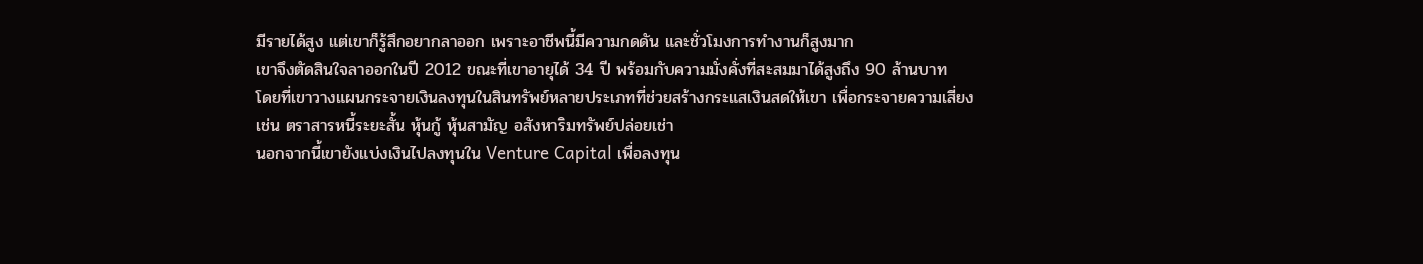มีรายได้สูง แต่เขาก็รู้สึกอยากลาออก เพราะอาชีพนี้มีความกดดัน และชั่วโมงการทำงานก็สูงมาก
เขาจึงตัดสินใจลาออกในปี 2012 ขณะที่เขาอายุได้ 34 ปี พร้อมกับความมั่งคั่งที่สะสมมาได้สูงถึง 90 ล้านบาท
โดยที่เขาวางแผนกระจายเงินลงทุนในสินทรัพย์หลายประเภทที่ช่วยสร้างกระแสเงินสดให้เขา เพื่อกระจายความเสี่ยง เช่น ตราสารหนี้ระยะสั้น หุ้นกู้ หุ้นสามัญ อสังหาริมทรัพย์ปล่อยเช่า
นอกจากนี้เขายังแบ่งเงินไปลงทุนใน Venture Capital เพื่อลงทุน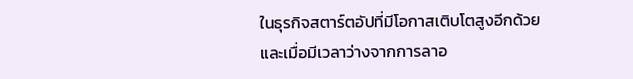ในธุรกิจสตาร์ตอัปที่มีโอกาสเติบโตสูงอีกด้วย
และเมื่อมีเวลาว่างจากการลาอ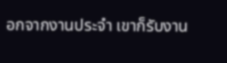อกจากงานประจำ เขาก็รับงาน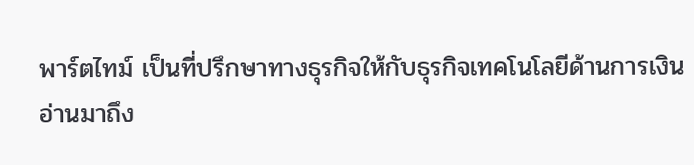พาร์ตไทม์ เป็นที่ปรึกษาทางธุรกิจให้กับธุรกิจเทคโนโลยีด้านการเงิน
อ่านมาถึง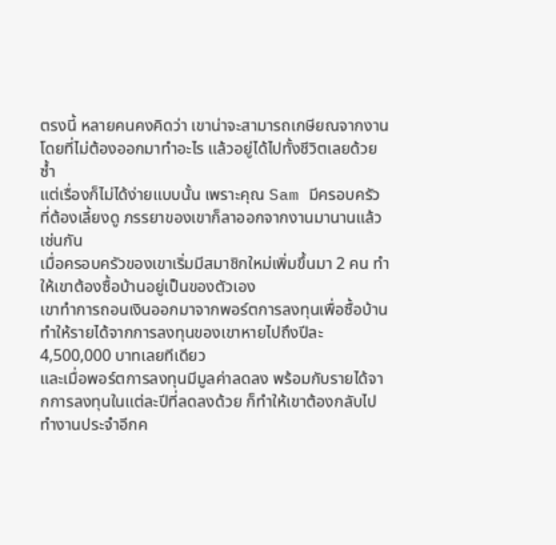ตรงนี้ หลายคนคงคิดว่า เขาน่าจะสามารถเกษียณจากงาน โดยที่ไม่ต้องออกมาทำอะไร แล้วอยู่ได้ไปทั้งชีวิตเลยด้วยซ้ำ
แต่เรื่องก็ไม่ได้ง่ายแบบนั้น เพราะคุณ Sam มีครอบครัวที่ต้องเลี้ยงดู ภรรยาของเขาก็ลาออกจากงานมานานแล้วเช่นกัน
เมื่อครอบครัวของเขาเริ่มมีสมาชิกใหม่เพิ่มขึ้นมา 2 คน ทำให้เขาต้องซื้อบ้านอยู่เป็นของตัวเอง
เขาทำการถอนเงินออกมาจากพอร์ตการลงทุนเพื่อซื้อบ้าน ทำให้รายได้จากการลงทุนของเขาหายไปถึงปีละ 4,500,000 บาทเลยทีเดียว
และเมื่อพอร์ตการลงทุนมีมูลค่าลดลง พร้อมกับรายได้จากการลงทุนในแต่ละปีที่ลดลงด้วย ก็ทำให้เขาต้องกลับไปทำงานประจำอีกค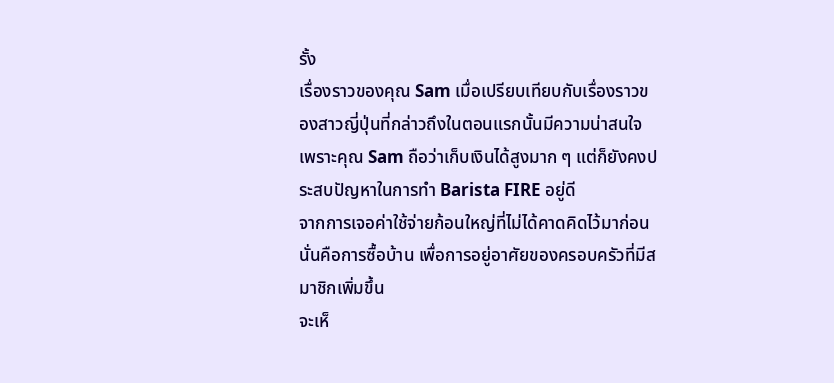รั้ง
เรื่องราวของคุณ Sam เมื่อเปรียบเทียบกับเรื่องราวของสาวญี่ปุ่นที่กล่าวถึงในตอนแรกนั้นมีความน่าสนใจ เพราะคุณ Sam ถือว่าเก็บเงินได้สูงมาก ๆ แต่ก็ยังคงประสบปัญหาในการทำ Barista FIRE อยู่ดี
จากการเจอค่าใช้จ่ายก้อนใหญ่ที่ไม่ได้คาดคิดไว้มาก่อน นั่นคือการซื้อบ้าน เพื่อการอยู่อาศัยของครอบครัวที่มีสมาชิกเพิ่มขึ้น
จะเห็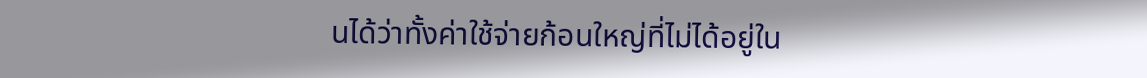นได้ว่าทั้งค่าใช้จ่ายก้อนใหญ่ที่ไม่ได้อยู่ใน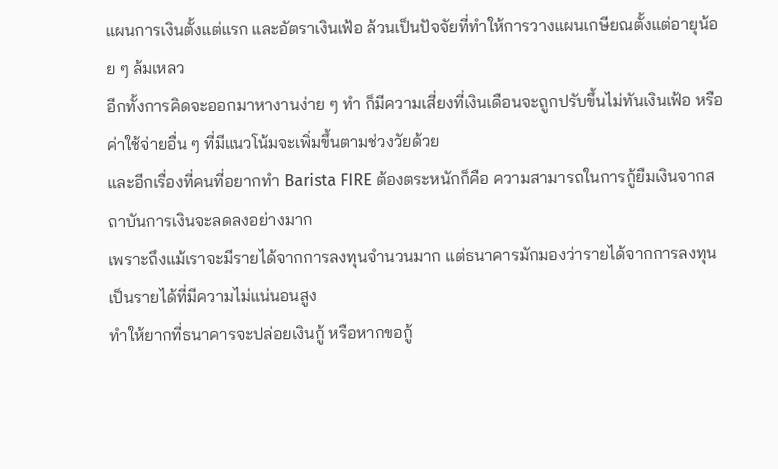แผนการเงินตั้งแต่แรก และอัตราเงินเฟ้อ ล้วนเป็นปัจจัยที่ทำให้การวางแผนเกษียณตั้งแต่อายุน้อย ๆ ล้มเหลว
อีกทั้งการคิดจะออกมาหางานง่าย ๆ ทำ ก็มีความเสี่ยงที่เงินเดือนจะถูกปรับขึ้นไม่ทันเงินเฟ้อ หรือค่าใช้จ่ายอื่น ๆ ที่มีแนวโน้มจะเพิ่มขึ้นตามช่วงวัยด้วย
และอีกเรื่องที่คนที่อยากทำ Barista FIRE ต้องตระหนักก็คือ ความสามารถในการกู้ยืมเงินจากสถาบันการเงินจะลดลงอย่างมาก
เพราะถึงแม้เราจะมีรายได้จากการลงทุนจำนวนมาก แต่ธนาคารมักมองว่ารายได้จากการลงทุน เป็นรายได้ที่มีความไม่แน่นอนสูง
ทำให้ยากที่ธนาคารจะปล่อยเงินกู้ หรือหากขอกู้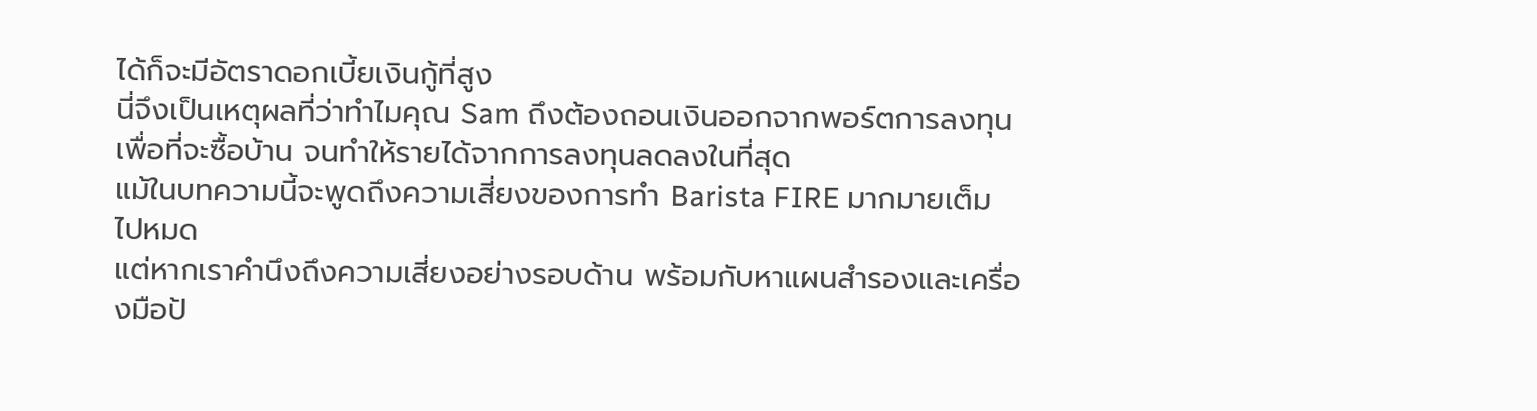ได้ก็จะมีอัตราดอกเบี้ยเงินกู้ที่สูง
นี่จึงเป็นเหตุผลที่ว่าทำไมคุณ Sam ถึงต้องถอนเงินออกจากพอร์ตการลงทุนเพื่อที่จะซื้อบ้าน จนทำให้รายได้จากการลงทุนลดลงในที่สุด
แม้ในบทความนี้จะพูดถึงความเสี่ยงของการทำ Barista FIRE มากมายเต็มไปหมด
แต่หากเราคำนึงถึงความเสี่ยงอย่างรอบด้าน พร้อมกับหาแผนสำรองและเครื่องมือป้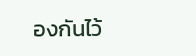องกันไว้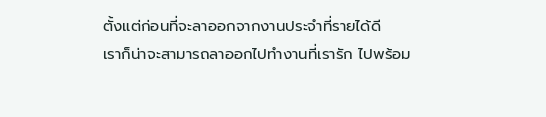ตั้งแต่ก่อนที่จะลาออกจากงานประจำที่รายได้ดี
เราก็น่าจะสามารถลาออกไปทำงานที่เรารัก ไปพร้อม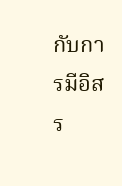กับการมีอิสร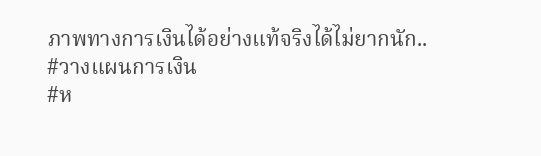ภาพทางการเงินได้อย่างแท้จริงได้ไม่ยากนัก..
#วางแผนการเงิน
#ห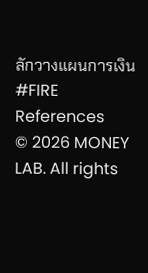ลักวางแผนการเงิน
#FIRE
References
© 2026 MONEY LAB. All rights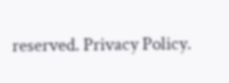reserved. Privacy Policy.